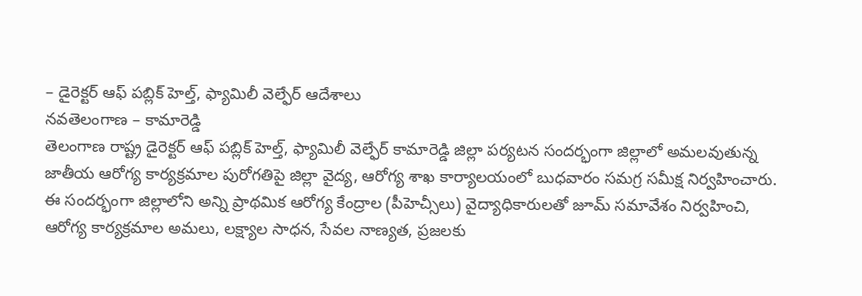– డైరెక్టర్ ఆఫ్ పబ్లిక్ హెల్త్, ఫ్యామిలీ వెల్ఫేర్ ఆదేశాలు
నవతెలంగాణ – కామారెడ్డి
తెలంగాణ రాష్ట్ర డైరెక్టర్ ఆఫ్ పబ్లిక్ హెల్త్, ఫ్యామిలీ వెల్ఫేర్ కామారెడ్డి జిల్లా పర్యటన సందర్భంగా జిల్లాలో అమలవుతున్న జాతీయ ఆరోగ్య కార్యక్రమాల పురోగతిపై జిల్లా వైద్య, ఆరోగ్య శాఖ కార్యాలయంలో బుధవారం సమగ్ర సమీక్ష నిర్వహించారు. ఈ సందర్భంగా జిల్లాలోని అన్ని ప్రాథమిక ఆరోగ్య కేంద్రాల (పీహెచ్సీలు) వైద్యాధికారులతో జూమ్ సమావేశం నిర్వహించి, ఆరోగ్య కార్యక్రమాల అమలు, లక్ష్యాల సాధన, సేవల నాణ్యత, ప్రజలకు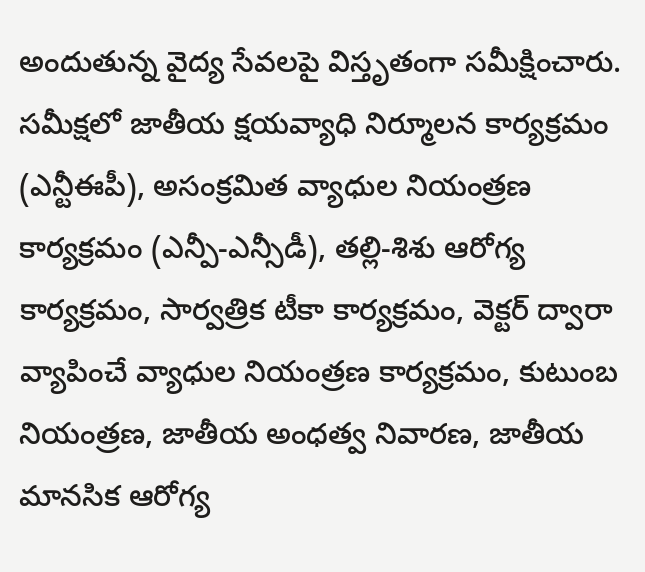అందుతున్న వైద్య సేవలపై విస్తృతంగా సమీక్షించారు.
సమీక్షలో జాతీయ క్షయవ్యాధి నిర్మూలన కార్యక్రమం (ఎన్టీఈపీ), అసంక్రమిత వ్యాధుల నియంత్రణ కార్యక్రమం (ఎన్పీ-ఎన్సీడీ), తల్లి-శిశు ఆరోగ్య కార్యక్రమం, సార్వత్రిక టీకా కార్యక్రమం, వెక్టర్ ద్వారా వ్యాపించే వ్యాధుల నియంత్రణ కార్యక్రమం, కుటుంబ నియంత్రణ, జాతీయ అంధత్వ నివారణ, జాతీయ మానసిక ఆరోగ్య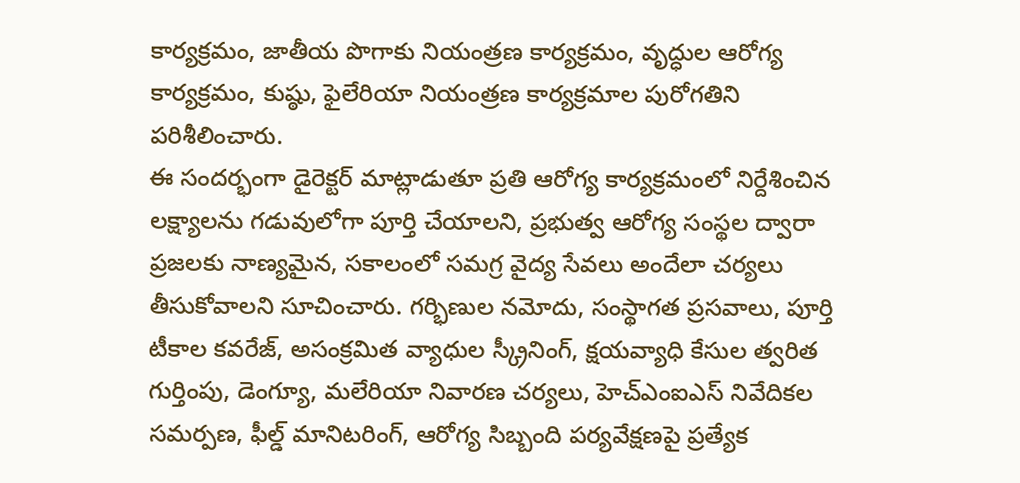కార్యక్రమం, జాతీయ పొగాకు నియంత్రణ కార్యక్రమం, వృద్ధుల ఆరోగ్య కార్యక్రమం, కుష్ఠు, ఫైలేరియా నియంత్రణ కార్యక్రమాల పురోగతిని పరిశీలించారు.
ఈ సందర్భంగా డైరెక్టర్ మాట్లాడుతూ ప్రతి ఆరోగ్య కార్యక్రమంలో నిర్దేశించిన లక్ష్యాలను గడువులోగా పూర్తి చేయాలని, ప్రభుత్వ ఆరోగ్య సంస్థల ద్వారా ప్రజలకు నాణ్యమైన, సకాలంలో సమగ్ర వైద్య సేవలు అందేలా చర్యలు తీసుకోవాలని సూచించారు. గర్భిణుల నమోదు, సంస్థాగత ప్రసవాలు, పూర్తి టీకాల కవరేజ్, అసంక్రమిత వ్యాధుల స్క్రీనింగ్, క్షయవ్యాధి కేసుల త్వరిత గుర్తింపు, డెంగ్యూ, మలేరియా నివారణ చర్యలు, హెచ్ఎంఐఎస్ నివేదికల సమర్పణ, ఫీల్డ్ మానిటరింగ్, ఆరోగ్య సిబ్బంది పర్యవేక్షణపై ప్రత్యేక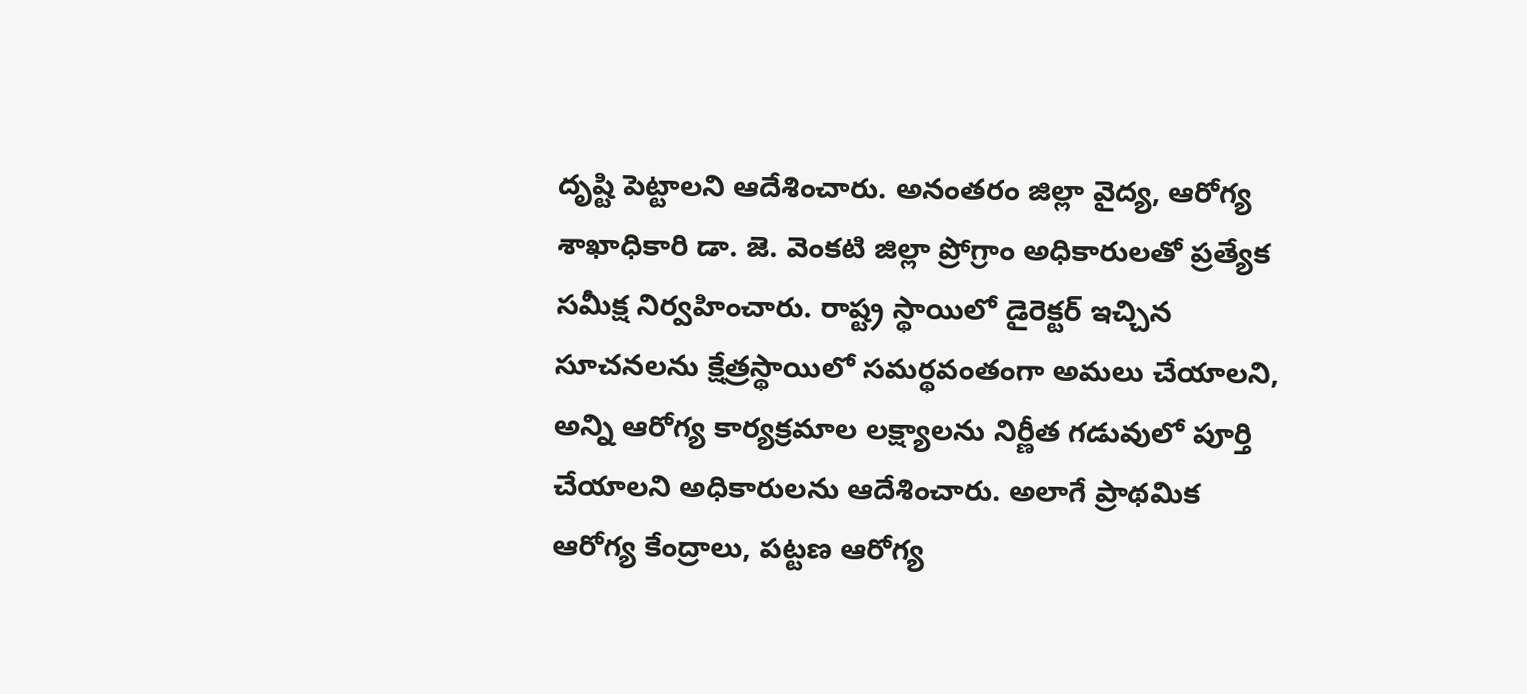దృష్టి పెట్టాలని ఆదేశించారు. అనంతరం జిల్లా వైద్య, ఆరోగ్య శాఖాధికారి డా. జె. వెంకటి జిల్లా ప్రోగ్రాం అధికారులతో ప్రత్యేక సమీక్ష నిర్వహించారు. రాష్ట్ర స్థాయిలో డైరెక్టర్ ఇచ్చిన సూచనలను క్షేత్రస్థాయిలో సమర్థవంతంగా అమలు చేయాలని, అన్ని ఆరోగ్య కార్యక్రమాల లక్ష్యాలను నిర్ణీత గడువులో పూర్తి చేయాలని అధికారులను ఆదేశించారు. అలాగే ప్రాథమిక ఆరోగ్య కేంద్రాలు, పట్టణ ఆరోగ్య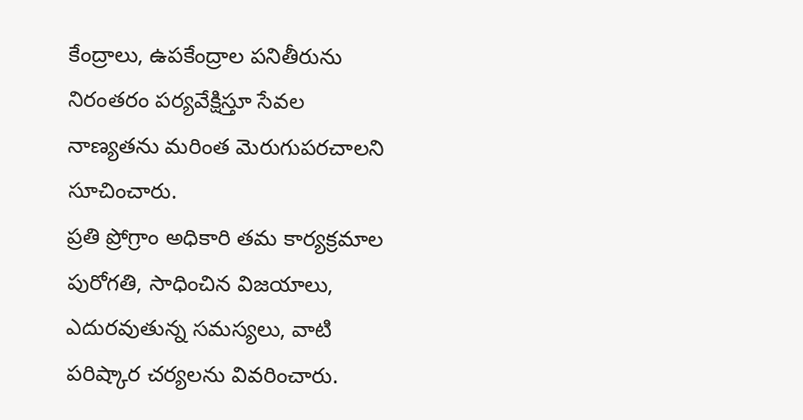కేంద్రాలు, ఉపకేంద్రాల పనితీరును నిరంతరం పర్యవేక్షిస్తూ సేవల నాణ్యతను మరింత మెరుగుపరచాలని సూచించారు.
ప్రతి ప్రోగ్రాం అధికారి తమ కార్యక్రమాల పురోగతి, సాధించిన విజయాలు, ఎదురవుతున్న సమస్యలు, వాటి పరిష్కార చర్యలను వివరించారు.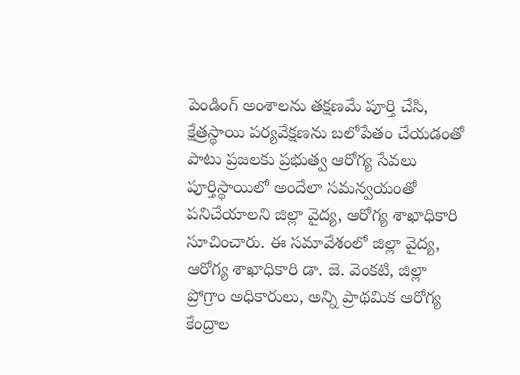పెండింగ్ అంశాలను తక్షణమే పూర్తి చేసి, క్షేత్రస్థాయి పర్యవేక్షణను బలోపేతం చేయడంతో పాటు ప్రజలకు ప్రభుత్వ ఆరోగ్య సేవలు పూర్తిస్థాయిలో అందేలా సమన్వయంతో పనిచేయాలని జిల్లా వైద్య, ఆరోగ్య శాఖాధికారి సూచించారు. ఈ సమావేశంలో జిల్లా వైద్య, ఆరోగ్య శాఖాధికారి డా. జె. వెంకటి, జిల్లా ప్రోగ్రాం అధికారులు, అన్ని ప్రాథమిక ఆరోగ్య కేంద్రాల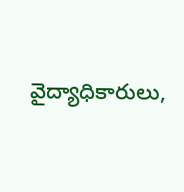వైద్యాధికారులు,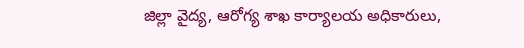జిల్లా వైద్య, ఆరోగ్య శాఖ కార్యాలయ అధికారులు,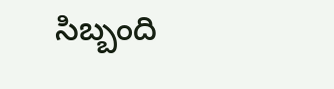సిబ్బంది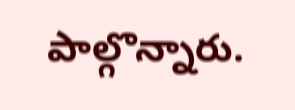పాల్గొన్నారు.